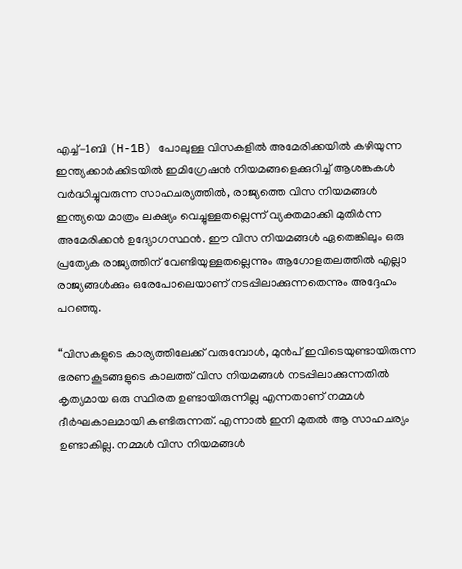എച്ച്-1ബി (H-1B) പോലുള്ള വിസകളിൽ അമേരിക്കയിൽ കഴിയുന്ന ഇന്ത്യക്കാർക്കിടയിൽ ഇമിഗ്രേഷൻ നിയമങ്ങളെക്കുറിച്ച് ആശങ്കകൾ വർദ്ധിച്ചുവരുന്ന സാഹചര്യത്തിൽ, രാജ്യത്തെ വിസ നിയമങ്ങൾ ഇന്ത്യയെ മാത്രം ലക്ഷ്യം വെച്ചുള്ളതല്ലെന്ന് വ്യക്തമാക്കി മുതിർന്ന അമേരിക്കൻ ഉദ്യോഗസ്ഥൻ. ഈ വിസ നിയമങ്ങൾ ഏതെങ്കിലും ഒരു പ്രത്യേക രാജ്യത്തിന് വേണ്ടിയുള്ളതല്ലെന്നും ആഗോളതലത്തിൽ എല്ലാ രാജ്യങ്ങൾക്കും ഒരേപോലെയാണ് നടപ്പിലാക്കുന്നതെന്നും അദ്ദേഹം പറഞ്ഞു.

“വിസകളുടെ കാര്യത്തിലേക്ക് വരുമ്പോൾ, മുൻപ് ഇവിടെയുണ്ടായിരുന്ന ഭരണകൂടങ്ങളുടെ കാലത്ത് വിസ നിയമങ്ങൾ നടപ്പിലാക്കുന്നതിൽ കൃത്യമായ ഒരു സ്ഥിരത ഉണ്ടായിരുന്നില്ല എന്നതാണ് നമ്മൾ ദീർഘകാലമായി കണ്ടിരുന്നത്. എന്നാൽ ഇനി മുതൽ ആ സാഹചര്യം ഉണ്ടാകില്ല. നമ്മൾ വിസ നിയമങ്ങൾ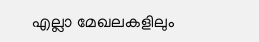എല്ലാ മേഖലകളിലും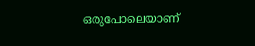ഒരുപോലെയാണ്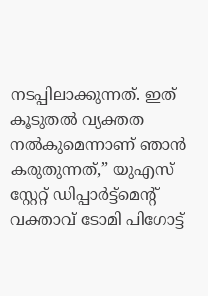നടപ്പിലാക്കുന്നത്. ഇത് കൂടുതൽ വ്യക്തത നൽകുമെന്നാണ് ഞാൻ കരുതുന്നത്,” യുഎസ് സ്റ്റേറ്റ് ഡിപ്പാർട്ട്‌മെന്റ് വക്താവ് ടോമി പിഗോട്ട്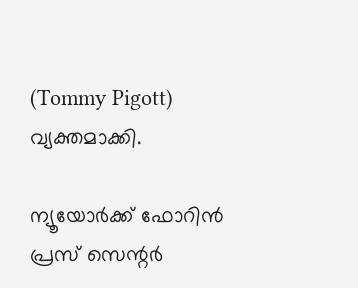(Tommy Pigott) വ്യക്തമാക്കി.

ന്യൂയോർക്ക് ഫോറിൻ പ്രസ് സെന്റർ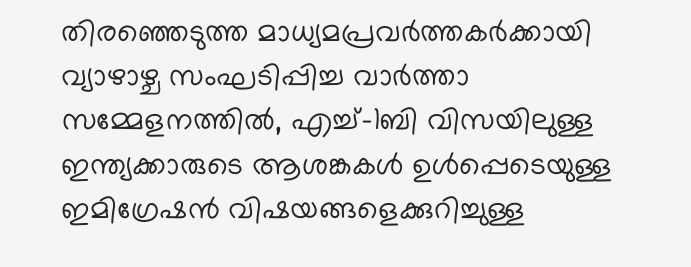തിരഞ്ഞെടുത്ത മാധ്യമപ്രവർത്തകർക്കായി വ്യാഴാഴ്ച സംഘടിപ്പിച്ച വാർത്താ സമ്മേളനത്തിൽ, എച്ച്-1ബി വിസയിലുള്ള ഇന്ത്യക്കാരുടെ ആശങ്കകൾ ഉൾപ്പെടെയുള്ള ഇമിഗ്രേഷൻ വിഷയങ്ങളെക്കുറിച്ചുള്ള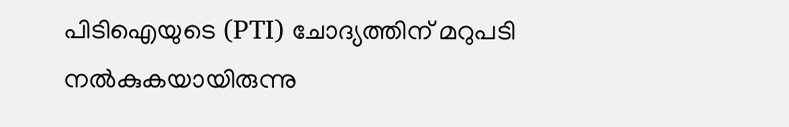പിടിഐയുടെ (PTI) ചോദ്യത്തിന് മറുപടി നൽകുകയായിരുന്നു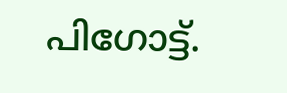പിഗോട്ട്.